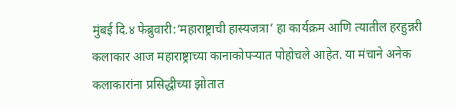मुंबई दि.४ फेब्रुवारी:‘महाराष्ट्राची हास्यजत्रा’ हा कार्यक्रम आणि त्यातील हरहुन्नरी कलाकार आज महाराष्ट्राच्या कानाकोपऱ्यात पोहोचले आहेत. या मंचाने अनेक कलाकारांना प्रसिद्धीच्या झोतात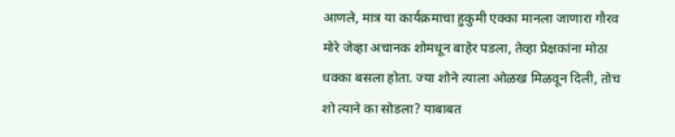आणले, मात्र या कार्यक्रमाचा हुकुमी एक्का मानला जाणारा गौरव मोरे जेव्हा अचानक शोमधून बाहेर पडला, तेव्हा प्रेक्षकांना मोठा धक्का बसला होता. ज्या शोने त्याला ओळख मिळवून दिली, तोच शो त्याने का सोडला? याबाबत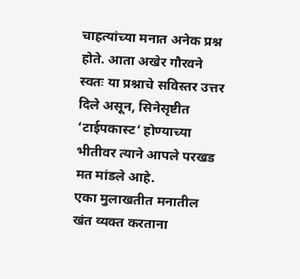चाहत्यांच्या मनात अनेक प्रश्न होते. आता अखेर गौरवने स्वतः या प्रश्नाचे सविस्तर उत्तर दिले असून, सिनेसृष्टीत ‘टाईपकास्ट’ होण्याच्या भीतीवर त्याने आपले परखड मत मांडले आहे.
एका मुलाखतीत मनातील खंत व्यक्त करताना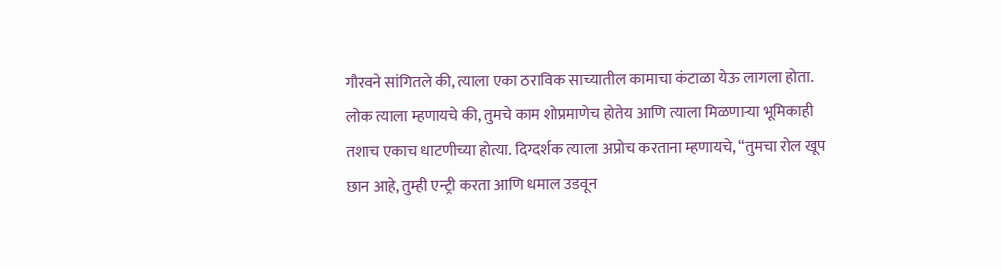गौरवने सांगितले की, त्याला एका ठराविक साच्यातील कामाचा कंटाळा येऊ लागला होता. लोक त्याला म्हणायचे की, तुमचे काम शोप्रमाणेच होतेय आणि त्याला मिळणाऱ्या भूमिकाही तशाच एकाच धाटणीच्या होत्या. दिग्दर्शक त्याला अप्रोच करताना म्हणायचे, “तुमचा रोल खूप छान आहे, तुम्ही एन्ट्री करता आणि धमाल उडवून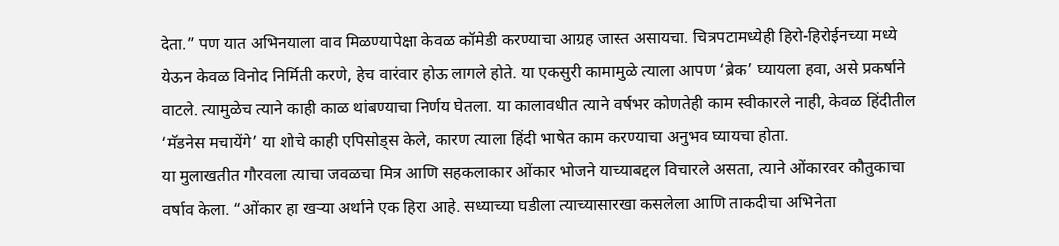देता.” पण यात अभिनयाला वाव मिळण्यापेक्षा केवळ कॉमेडी करण्याचा आग्रह जास्त असायचा. चित्रपटामध्येही हिरो-हिरोईनच्या मध्ये येऊन केवळ विनोद निर्मिती करणे, हेच वारंवार होऊ लागले होते. या एकसुरी कामामुळे त्याला आपण ‘ब्रेक’ घ्यायला हवा, असे प्रकर्षाने वाटले. त्यामुळेच त्याने काही काळ थांबण्याचा निर्णय घेतला. या कालावधीत त्याने वर्षभर कोणतेही काम स्वीकारले नाही, केवळ हिंदीतील ‘मॅडनेस मचायेंगे’ या शोचे काही एपिसोड्स केले, कारण त्याला हिंदी भाषेत काम करण्याचा अनुभव घ्यायचा होता.
या मुलाखतीत गौरवला त्याचा जवळचा मित्र आणि सहकलाकार ओंकार भोजने याच्याबद्दल विचारले असता, त्याने ओंकारवर कौतुकाचा वर्षाव केला. “ओंकार हा खऱ्या अर्थाने एक हिरा आहे. सध्याच्या घडीला त्याच्यासारखा कसलेला आणि ताकदीचा अभिनेता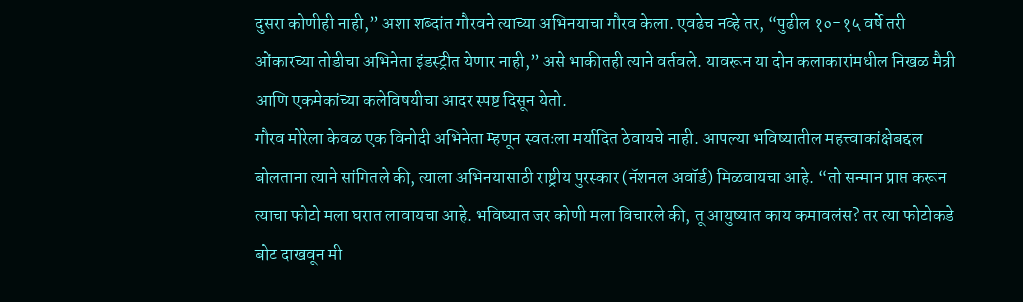दुसरा कोणीही नाही,” अशा शब्दांत गौरवने त्याच्या अभिनयाचा गौरव केला. एवढेच नव्हे तर, “पुढील १०-१५ वर्षे तरी ओंकारच्या तोडीचा अभिनेता इंडस्ट्रीत येणार नाही,” असे भाकीतही त्याने वर्तवले. यावरून या दोन कलाकारांमधील निखळ मैत्री आणि एकमेकांच्या कलेविषयीचा आदर स्पष्ट दिसून येतो.
गौरव मोरेला केवळ एक विनोदी अभिनेता म्हणून स्वतःला मर्यादित ठेवायचे नाही. आपल्या भविष्यातील महत्त्वाकांक्षेबद्दल बोलताना त्याने सांगितले की, त्याला अभिनयासाठी राष्ट्रीय पुरस्कार (नॅशनल अवॉर्ड) मिळवायचा आहे. “तो सन्मान प्राप्त करून त्याचा फोटो मला घरात लावायचा आहे. भविष्यात जर कोणी मला विचारले की, तू आयुष्यात काय कमावलंस? तर त्या फोटोकडे बोट दाखवून मी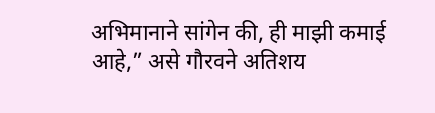अभिमानाने सांगेन की, ही माझी कमाई आहे,” असे गौरवने अतिशय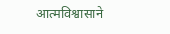आत्मविश्वासाने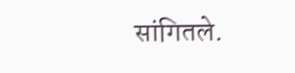सांगितले.